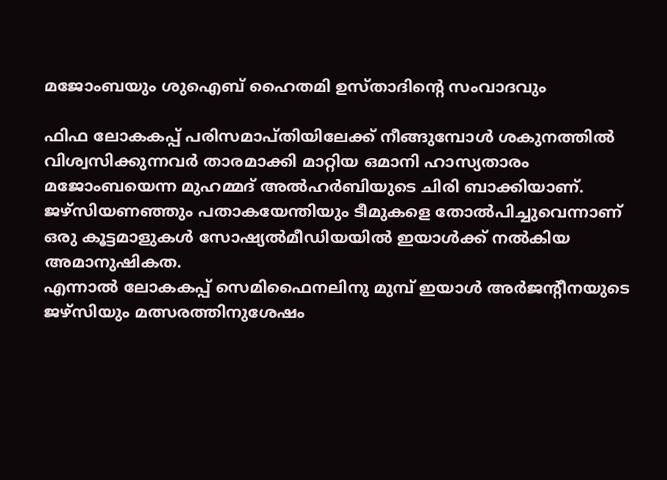മജോംബയും ശുഐബ് ഹൈതമി ഉസ്താദിന്റെ സംവാദവും

ഫിഫ ലോകകപ്പ് പരിസമാപ്തിയിലേക്ക് നീങ്ങുമ്പോള്‍ ശകുനത്തില്‍ വിശ്വസിക്കുന്നവര്‍ താരമാക്കി മാറ്റിയ ഒമാനി ഹാസ്യതാരം മജോംബയെന്ന മുഹമ്മദ് അല്‍ഹര്‍ബിയുടെ ചിരി ബാക്കിയാണ്. ജഴ്‌സിയണഞ്ഞും പതാകയേന്തിയും ടീമുകളെ തോല്‍പിച്ചുവെന്നാണ് ഒരു കൂട്ടമാളുകള്‍ സോഷ്യല്‍മീഡിയയില്‍ ഇയാള്‍ക്ക് നല്‍കിയ അമാനുഷികത.
എന്നാല്‍ ലോകകപ്പ് സെമിഫൈനലിനു മുമ്പ് ഇയാള്‍ അര്‍ജന്റീനയുടെ ജഴ്‌സിയും മത്സരത്തിനുശേഷം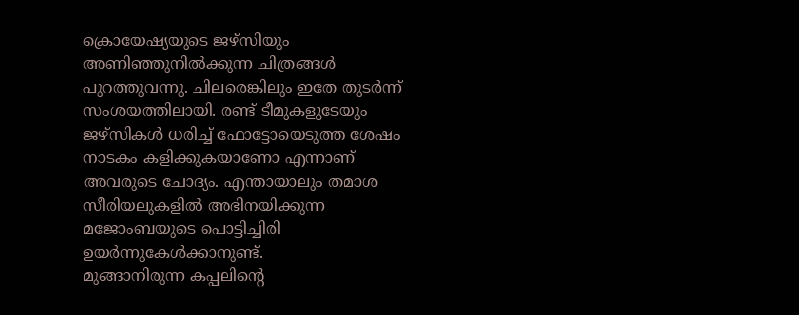ക്രൊയേഷ്യയുടെ ജഴ്‌സിയും അണിഞ്ഞുനില്‍ക്കുന്ന ചിത്രങ്ങള്‍ പുറത്തുവന്നു. ചിലരെങ്കിലും ഇതേ തുടര്‍ന്ന് സംശയത്തിലായി. രണ്ട് ടീമുകളുടേയും ജഴ്‌സികള്‍ ധരിച്ച് ഫോട്ടോയെടുത്ത ശേഷം നാടകം കളിക്കുകയാണോ എന്നാണ് അവരുടെ ചോദ്യം. എന്തായാലും തമാശ സീരിയലുകളില്‍ അഭിനയിക്കുന്ന മജോംബയുടെ പൊട്ടിച്ചിരി ഉയര്‍ന്നുകേള്‍ക്കാനുണ്ട്.
മുങ്ങാനിരുന്ന കപ്പലിന്റെ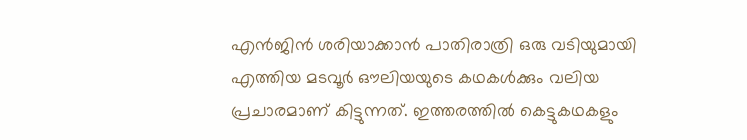എന്‍ജിന്‍ ശരിയാക്കാന്‍ പാതിരാത്രി ഒരു വടിയുമായി എത്തിയ മടവൂര്‍ ഔലിയയുടെ കഥകള്‍ക്കും വലിയ പ്രചാരമാണ് കിട്ടുന്നത്. ഇത്തരത്തില്‍ കെട്ടുകഥകളും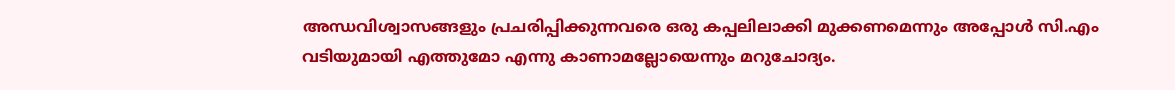അന്ധവിശ്വാസങ്ങളും പ്രചരിപ്പിക്കുന്നവരെ ഒരു കപ്പലിലാക്കി മുക്കണമെന്നും അപ്പോള്‍ സി.എം വടിയുമായി എത്തുമോ എന്നു കാണാമല്ലോയെന്നും മറുചോദ്യം.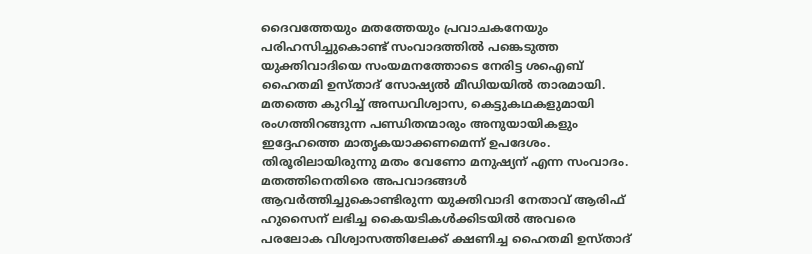ദൈവത്തേയും മതത്തേയും പ്രവാചകനേയും പരിഹസിച്ചുകൊണ്ട് സംവാദത്തില്‍ പങ്കെടുത്ത യുക്തിവാദിയെ സംയമനത്തോടെ നേരിട്ട ശഐബ് ഹൈതമി ഉസ്താദ് സോഷ്യല്‍ മീഡിയയില്‍ താരമായി. മതത്തെ കുറിച്ച് അന്ധവിശ്വാസ, കെട്ടുകഥകളുമായി രംഗത്തിറങ്ങുന്ന പണ്ഡിതന്മാരും അനുയായികളും ഇദ്ദേഹത്തെ മാതൃകയാക്കണമെന്ന് ഉപദേശം. തിരൂരിലായിരുന്നു മതം വേണോ മനുഷ്യന് എന്ന സംവാദം.
മതത്തിനെതിരെ അപവാദങ്ങള്‍ ആവര്‍ത്തിച്ചുകൊണ്ടിരുന്ന യുക്തിവാദി നേതാവ് ആരിഫ് ഹുസൈന് ലഭിച്ച കൈയടികള്‍ക്കിടയില്‍ അവരെ പരലോക വിശ്വാസത്തിലേക്ക് ക്ഷണിച്ച ഹൈതമി ഉസ്താദ്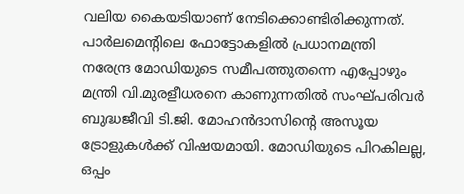വലിയ കൈയടിയാണ് നേടിക്കൊണ്ടിരിക്കുന്നത്.
പാര്‍ലമെന്റിലെ ഫോട്ടോകളില്‍ പ്രധാനമന്ത്രി നരേന്ദ്ര മോഡിയുടെ സമീപത്തുതന്നെ എപ്പോഴും മന്ത്രി വി.മുരളീധരനെ കാണുന്നതില്‍ സംഘ്പരിവര്‍ ബുദ്ധജീവി ടി.ജി. മോഹന്‍ദാസിന്റെ അസൂയ ട്രോളുകള്‍ക്ക് വിഷയമായി. മോഡിയുടെ പിറകിലല്ല, ഒപ്പം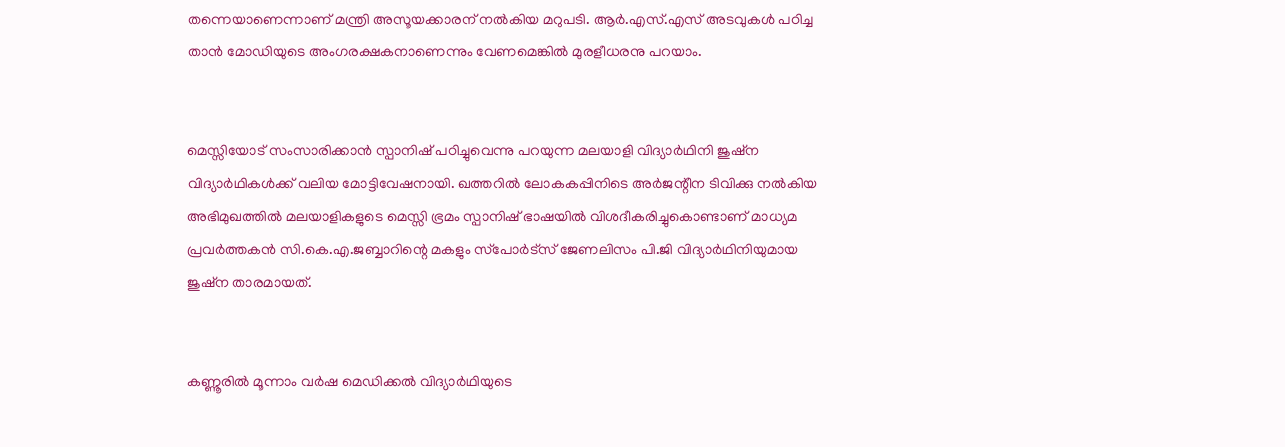തന്നെയാണെന്നാണ് മന്ത്രി അസൂയക്കാരന് നല്‍കിയ മറുപടി. ആര്‍.എസ്.എസ് അടവുകള്‍ പഠിച്ച താന്‍ മോഡിയുടെ അംഗരക്ഷകനാണെന്നും വേണമെങ്കില്‍ മുരളീധരനു പറയാം.


മെസ്സിയോട് സംസാരിക്കാന്‍ സ്പാനിഷ് പഠിച്ചുവെന്നു പറയുന്ന മലയാളി വിദ്യാര്‍ഥിനി ജുഷ്‌ന വിദ്യാര്‍ഥികള്‍ക്ക് വലിയ മോട്ടിവേഷനായി. ഖത്തറില്‍ ലോകകപ്പിനിടെ അര്‍ജന്റീന ടിവിക്കു നല്‍കിയ അഭിമുഖത്തില്‍ മലയാളികളുടെ മെസ്സി ഭ്രമം സ്പാനിഷ് ഭാഷയില്‍ വിശദീകരിച്ചുകൊണ്ടാണ് മാധ്യമ പ്രവര്‍ത്തകന്‍ സി.കെ.എ.ജബ്ബാറിന്റെ മകളും സ്‌പോര്‍ട്‌സ് ജേണലിസം പി.ജി വിദ്യാര്‍ഥിനിയുമായ ജുഷ്‌ന താരമായത്.


കണ്ണൂരില്‍ മൂന്നാം വര്‍ഷ മെഡിക്കല്‍ വിദ്യാര്‍ഥിയുടെ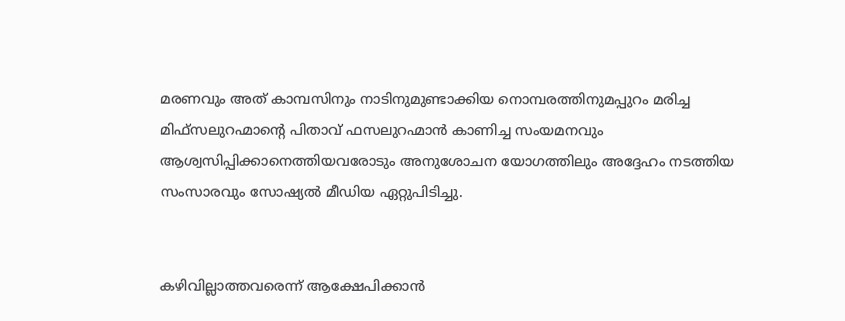മരണവും അത് കാമ്പസിനും നാടിനുമുണ്ടാക്കിയ നൊമ്പരത്തിനുമപ്പുറം മരിച്ച മിഫ്‌സലുറഹ്മാന്റെ പിതാവ് ഫസലുറഹ്മാന്‍ കാണിച്ച സംയമനവും ആശ്വസിപ്പിക്കാനെത്തിയവരോടും അനുശോചന യോഗത്തിലും അദ്ദേഹം നടത്തിയ സംസാരവും സോഷ്യല്‍ മീഡിയ ഏറ്റുപിടിച്ചു.


കഴിവില്ലാത്തവരെന്ന് ആക്ഷേപിക്കാന്‍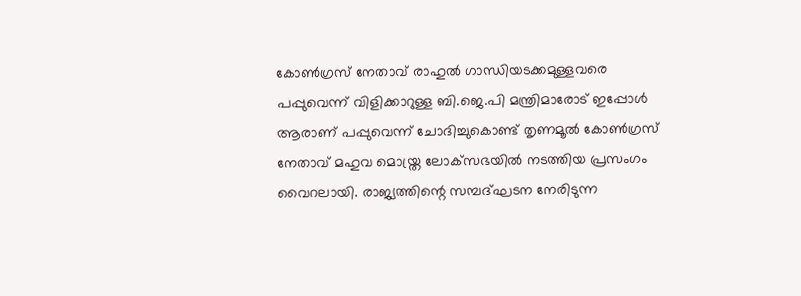കോണ്‍ഗ്രസ് നേതാവ് രാഹുല്‍ ഗാന്ധിയടക്കമുള്ളവരെ പപ്പുവെന്ന് വിളിക്കാറുള്ള ബി.ജെ.പി മന്ത്രിമാരോട് ഇപ്പോള്‍ ആരാണ് പപ്പുവെന്ന് ചോദിച്ചുകൊണ്ട് തൃണമൂല്‍ കോണ്‍ഗ്രസ് നേതാവ് മഹുവ മൊയ്ത്ര ലോക്‌സഭയില്‍ നടത്തിയ പ്രസംഗം വൈറലായി. രാജ്യത്തിന്റെ സമ്പദ്ഘടന നേരിടുന്ന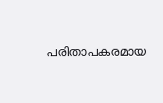പരിതാപകരമായ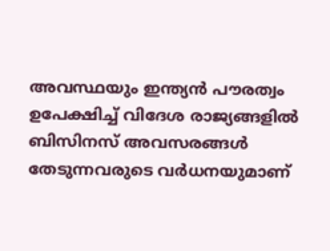അവസ്ഥയും ഇന്ത്യന്‍ പൗരത്വം ഉപേക്ഷിച്ച് വിദേശ രാജ്യങ്ങളില്‍ ബിസിനസ് അവസരങ്ങള്‍ തേടുന്നവരുടെ വര്‍ധനയുമാണ്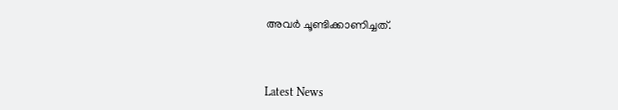അവര്‍ ചൂണ്ടിക്കാണിച്ചത്.



Latest News